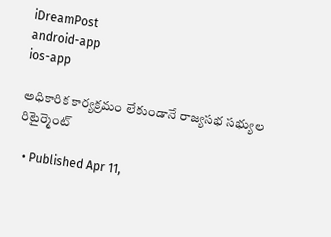iDreamPost
android-app
ios-app

అధికారిక కార్యక్రమం లేకుండానే రాజ్యసభ సభ్యుల రిటైర్మెంట్‌

  • Published Apr 11,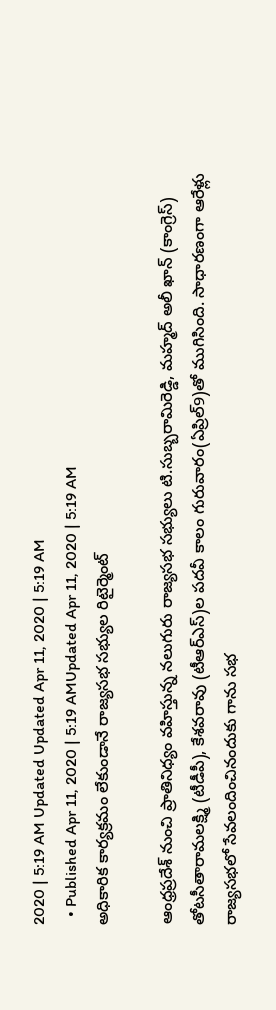2020 | 5:19 AM Updated Updated Apr 11, 2020 | 5:19 AM
  • Published Apr 11, 2020 | 5:19 AMUpdated Apr 11, 2020 | 5:19 AM
అధికారిక కార్యక్రమం లేకుండానే రాజ్యసభ సభ్యుల రిటైర్మెంట్‌

ఆంధ్రప్రదేశ్‌ నుంచి ప్రాతినిధ్యం వహిస్తున్న నలుగురు రాజ్యసభ సభ్యులు టి.సుబ్బరామిరెడ్డి, మహ్మద్‌ అలీ ఖాన్‌ (కాంగ్రెస్‌) తోటసీతారామలక్ష్మి (టీడీపీ), కేశవరావు (టీఆర్‌ఎస్‌)ల పదవీ కాలం గురువారం(ఏప్రిల్‌9)తో ముగిసింది. సాధారణంగా ఆరేళ్లు రాజ్యసభలో సేవలందించినందుకు గాను సభ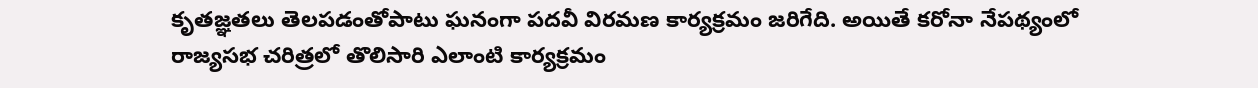కృతజ్ఞతలు తెలపడంతోపాటు ఘనంగా పదవీ విరమణ కార్యక్రమం జరిగేది. అయితే కరోనా నేపథ్యంలో రాజ్యసభ చరిత్రలో తొలిసారి ఎలాంటి కార్యక్రమం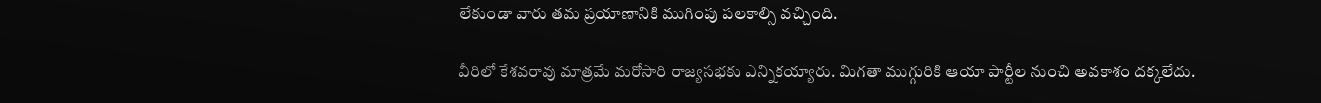లేకుండా వారు తమ ప్రయాణానికి ముగింపు పలకాల్సి వచ్చింది.

వీరిలో కేశవరావు మాత్రమే మరోసారి రాజ్యసభకు ఎన్నికయ్యారు. మిగతా ముగ్గురికి ఆయా పార్టీల నుంచి అవకాశం దక్కలేదు.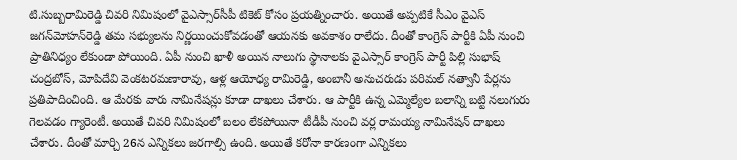టి.సుబ్బరామిరెడ్డి చివరి నిమిషంలో వైఎస్సార్‌సీపీ టికెట్‌ కోసం ప్రయత్నించారు. అయితే అప్పటికే సీఎం వైఎస్‌ జగన్‌మోహన్‌రెడ్డి తమ సభ్యులను నిర్ణయించుకోవడంతో ఆయనకు అవకాశం రాలేదు. దీంతో కాంగ్రెస్‌ పార్టీకి ఏపీ నుంచి ప్రాతినిధ్యం లేకుండా పోయింది. ఏపీ నుంచి ఖాళీ అయిన నాలుగు స్థానాలకు వైఎస్సార్‌ కాంగ్రెస్‌ పార్టీ పిల్లి సుభాష్‌ చంద్రబోస్, మోపిదేవి వెంకటరమణారావు, ఆళ్ల ఆయోధ్య రామిరెడ్డి, అంబానీ అనుచరుడు పరిమల్‌ నత్వానీ పేర్లను ప్రతిపాదించింది. ఆ మేరకు వారు నామినేషన్లు కూడా దాఖలు చేశారు. ఆ పార్టీకి ఉన్న ఎమ్మెల్యేల బలాన్ని బట్టి నలుగురు గెలవడం గ్యారెంటీ. అయితే చివరి నిమిషంలో బలం లేకపోయినా టీడీపీ నుంచి వర్ల రామయ్య నామినేషన్‌ దాఖలు చేశారు. దీంతో మార్చి 26న ఎన్నికలు జరగాల్సి ఉంది. అయితే కరోనా కారణంగా ఎన్నికలు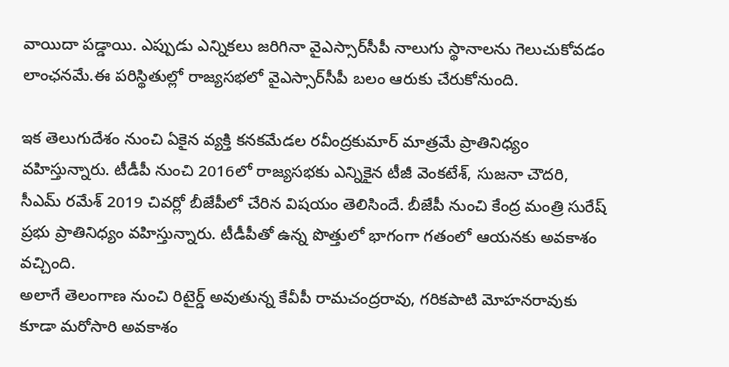వాయిదా పడ్డాయి. ఎప్పుడు ఎన్నికలు జరిగినా వైఎస్సార్‌సీపీ నాలుగు స్థానాలను గెలుచుకోవడం లాంఛనమే.ఈ పరిస్థితుల్లో రాజ్యసభలో వైఎస్సార్‌సీపీ బలం ఆరుకు చేరుకోనుంది.

ఇక తెలుగుదేశం నుంచి ఏకైన వ్యక్తి కనకమేడల రవీంద్రకుమార్‌ మాత్రమే ప్రాతినిధ్యం వహిస్తున్నారు. టీడీపీ నుంచి 2016లో రాజ్యసభకు ఎన్నికైన టీజీ వెంకటేశ్, సుజనా చౌదరి, సీఎమ్‌ రమేశ్‌ 2019 చివర్లో బీజేపీలో చేరిన విషయం తెలిసిందే. బీజేపీ నుంచి కేంద్ర మంత్రి సురేష్‌ ప్రభు ప్రాతినిధ్యం వహిస్తున్నారు. టీడీపీతో ఉన్న పొత్తులో భాగంగా గతంలో ఆయనకు అవకాశం వచ్చింది.
అలాగే తెలంగాణ నుంచి రిటైర్డ్‌ అవుతున్న కేవీపీ రామచంద్రరావు, గరికపాటి మోహనరావుకు కూడా మరోసారి అవకాశం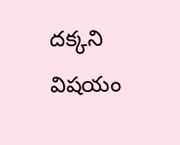దక్కని విషయం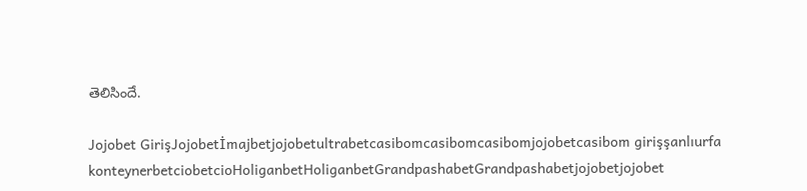తెలిసిందే.

Jojobet GirişJojobetİmajbetjojobetultrabetcasibomcasibomcasibomjojobetcasibom girişşanlıurfa konteynerbetciobetcioHoliganbetHoliganbetGrandpashabetGrandpashabetjojobetjojobet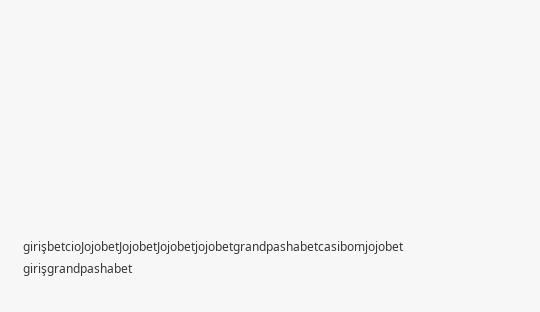girişbetcioJojobetJojobetJojobetjojobetgrandpashabetcasibomjojobet girişgrandpashabet